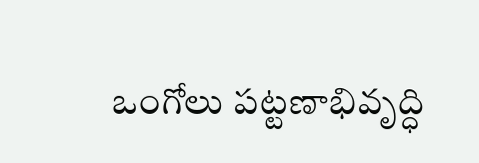ఒంగోలు పట్టణాభివృద్ధి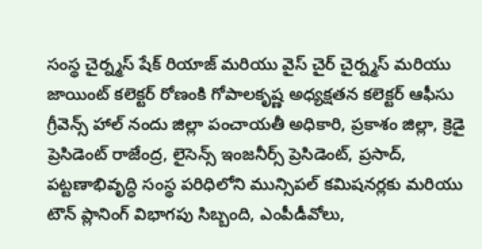సంస్థ చైర్న్మస్ షేక్ రియాజ్ మరియు వైస్ చైర్ చైర్న్మస్ మరియు జాయింట్ కలెక్టర్ రోణంకి గోపాలకృష్ణ అధ్యక్షతన కలెక్టర్ ఆఫీసు గ్రీవెన్స్ హాల్ నందు జిల్లా పంచాయతీ అధికారి, ప్రకాశం జిల్లా, క్రెడై ప్రెసిడెంట్ రాజేంద్ర, లైసెన్స్ ఇంజనీర్స్ ప్రెసిడెంట్, ప్రసాద్, పట్టణాభివృద్ధి సంస్థ పరిధిలోని మున్సిపల్ కమిషనర్లకు మరియు టౌన్ ప్లానింగ్ విభాగపు సిబ్బంది, ఎంపీడీవోలు,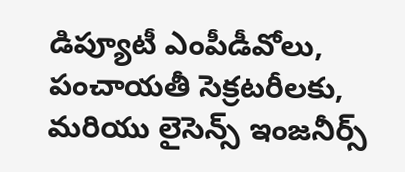డిప్యూటీ ఎంపీడీవోలు, పంచాయతీ సెక్రటరీలకు, మరియు లైసెన్స్ ఇంజనీర్స్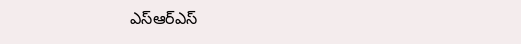ఎస్ఆర్ఎస్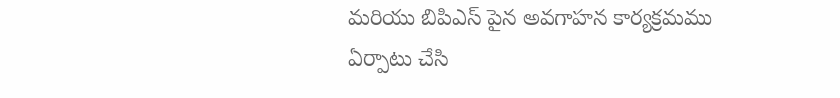మరియు బిపిఎస్ పైన అవగాహన కార్యక్రమము ఏర్పాటు చేసి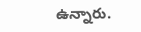ఉన్నారు.